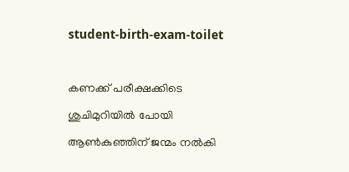student-birth-exam-toilet

കണക്ക് പരീക്ഷക്കിടെ ശുചിമുറിയിൽ പോയി ആൺകുഞ്ഞിന് ജന്മം നൽകി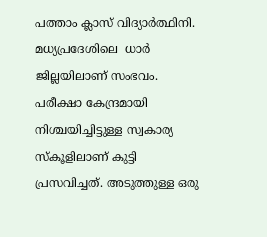പത്താം ക്ലാസ് വിദ്യാർത്ഥിനി. മധ്യപ്രദേശിലെ  ധാർ ജില്ലയിലാണ് സംഭവം. പരീക്ഷാ കേന്ദ്രമായി നിശ്ചയിച്ചിട്ടുള്ള സ്വകാര്യ സ്‌കൂളിലാണ് കുട്ടി പ്രസവിച്ചത്. അടുത്തുള്ള ഒരു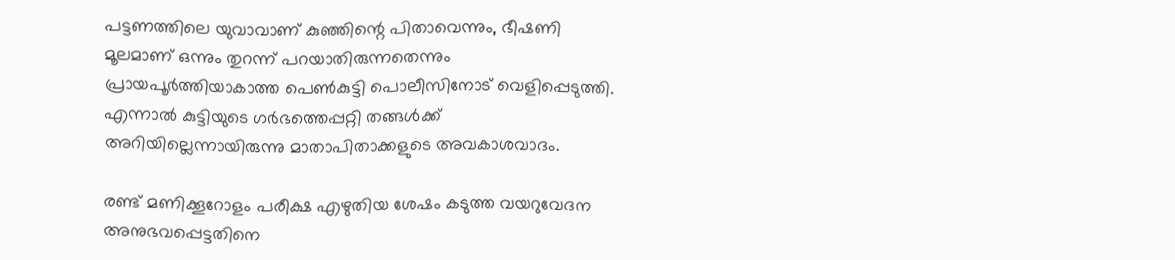പട്ടണത്തിലെ യുവാവാണ് കുഞ്ഞിന്റെ പിതാവെന്നും, ഭീഷണി മൂലമാണ് ഒന്നും തുറന്ന് പറയാതിരുന്നതെന്നും പ്രായപൂർത്തിയാകാത്ത പെൺകുട്ടി പൊലീസിനോട് വെളിപ്പെടുത്തി. എന്നാൽ കുട്ടിയുടെ ഗർഭത്തെപ്പറ്റി തങ്ങൾക്ക് അറിയില്ലെന്നായിരുന്നു മാതാപിതാക്കളുടെ അവകാശവാദം.

രണ്ട് മണിക്കൂറോളം പരീക്ഷ എഴുതിയ ശേഷം കടുത്ത വയറുവേദന അനുഭവപ്പെട്ടതിനെ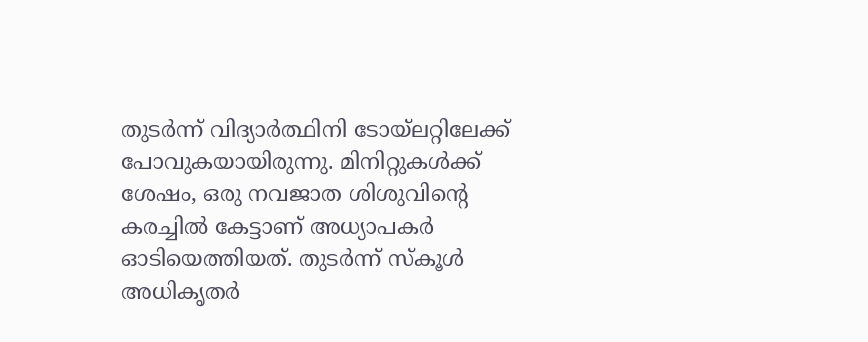തുടർന്ന് വിദ്യാർത്ഥിനി ടോയ്‌ലറ്റിലേക്ക് പോവുകയായിരുന്നു. മിനിറ്റുകൾക്ക് ശേഷം, ഒരു നവജാത ശിശുവിന്റെ കരച്ചിൽ കേട്ടാണ് അധ്യാപകർ ഓടിയെത്തിയത്. തുടര്‍ന്ന് സ്കൂൾ അധികൃതർ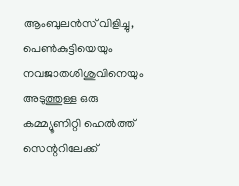ആംബുലൻസ് വിളിച്ചു, പെൺകുട്ടിയെയും നവജാതശിശുവിനെയും അടുത്തുള്ള ഒരു കമ്മ്യൂണിറ്റി ഹെൽത്ത് സെന്ററിലേക്ക്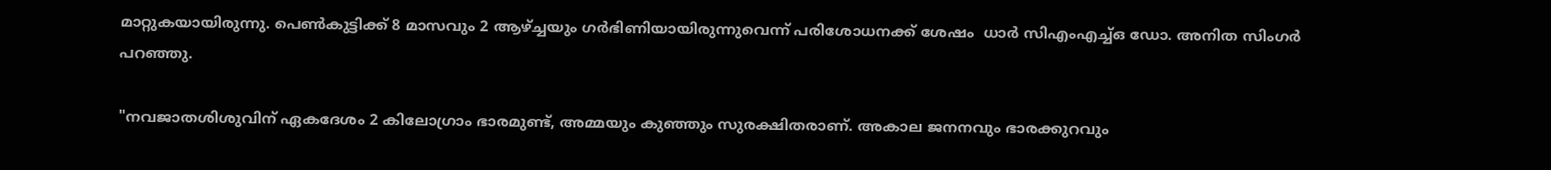മാറ്റുകയായിരുന്നു. പെൺകുട്ടിക്ക് 8 മാസവും 2 ആഴ്ച്ചയും ഗർഭിണിയായിരുന്നുവെന്ന് പരിശോധനക്ക് ശേഷം  ധാർ സിഎംഎച്ച്ഒ ഡോ. അനിത സിംഗർ പറഞ്ഞു.

"നവജാതശിശുവിന് ഏകദേശം 2 കിലോഗ്രാം ഭാരമുണ്ട്, അമ്മയും കുഞ്ഞും സുരക്ഷിതരാണ്. അകാല ജനനവും ഭാരക്കുറവും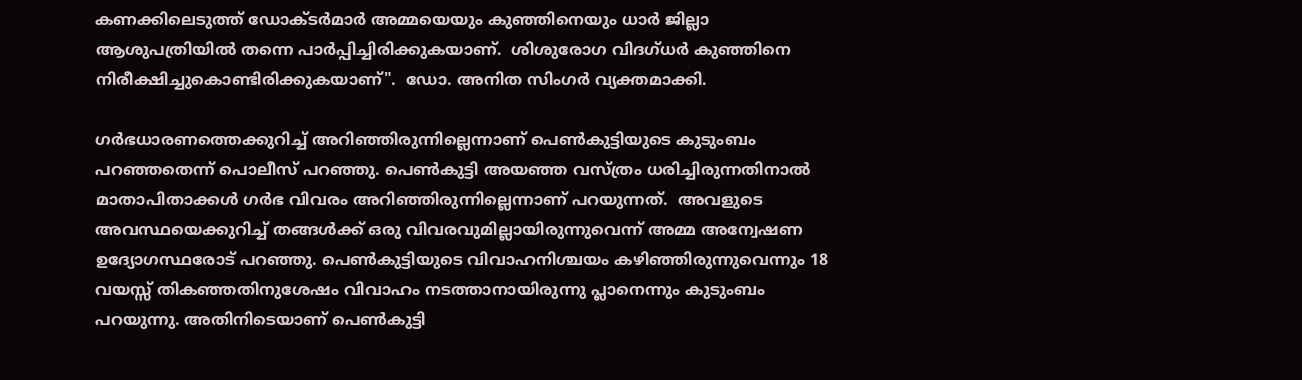കണക്കിലെടുത്ത് ഡോക്ടർമാർ അമ്മയെയും കുഞ്ഞിനെയും ധാർ ജില്ലാ ആശുപത്രിയിൽ തന്നെ പാർപ്പിച്ചിരിക്കുകയാണ്.  ശിശുരോഗ വിദഗ്ധർ കുഞ്ഞിനെ നിരീക്ഷിച്ചുകൊണ്ടിരിക്കുകയാണ്".  ഡോ. അനിത സിംഗർ വ്യക്തമാക്കി.

ഗർഭധാരണത്തെക്കുറിച്ച് അറിഞ്ഞിരുന്നില്ലെന്നാണ് പെൺകുട്ടിയുടെ കുടുംബം  പറഞ്ഞതെന്ന് പൊലീസ് പറഞ്ഞു. പെൺകുട്ടി അയഞ്ഞ വസ്ത്രം ധരിച്ചിരുന്നതിനാൽ മാതാപിതാക്കൾ ഗർഭ വിവരം അറിഞ്ഞിരുന്നില്ലെന്നാണ് പറയുന്നത്.  അവളുടെ അവസ്ഥയെക്കുറിച്ച് തങ്ങൾക്ക് ഒരു വിവരവുമില്ലായിരുന്നുവെന്ന് അമ്മ അന്വേഷണ ഉദ്യോഗസ്ഥരോട് പറഞ്ഞു. പെൺകുട്ടിയുടെ വിവാഹനിശ്ചയം കഴിഞ്ഞിരുന്നുവെന്നും 18 വയസ്സ് തികഞ്ഞതിനുശേഷം വിവാഹം നടത്താനായിരുന്നു പ്ലാനെന്നും കുടുംബം പറയുന്നു. അതിനിടെയാണ് പെണ്‍കുട്ടി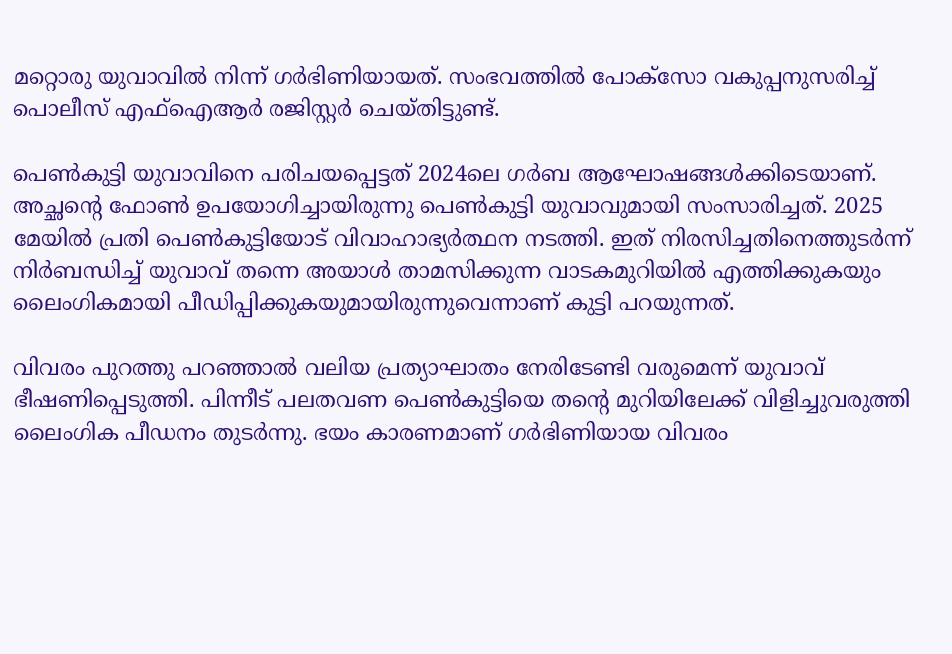മറ്റൊരു യുവാവില്‍ നിന്ന് ഗര്‍ഭിണിയായത്. സംഭവത്തില്‍ പോക്സോ വകുപ്പനുസരിച്ച് പൊലീസ് എഫ്‌ഐആർ രജിസ്റ്റർ ചെയ്തിട്ടുണ്ട്.

പെൺകുട്ടി യുവാവിനെ പരിചയപ്പെട്ടത് 2024ലെ ഗർബ ആഘോഷങ്ങൾക്കിടെയാണ്. അച്ഛന്റെ ഫോൺ ഉപയോഗിച്ചായിരുന്നു പെൺകുട്ടി യുവാവുമായി സംസാരിച്ചത്. 2025 മേയിൽ പ്രതി പെൺകുട്ടിയോട് വിവാഹാഭ്യർത്ഥന നടത്തി. ഇത് നിരസിച്ചതിനെത്തുടർന്ന് നിർബന്ധിച്ച് യുവാവ് തന്നെ അയാള്‍ താമസിക്കുന്ന വാടകമുറിയിൽ എത്തിക്കുകയും ലൈംഗികമായി പീഡിപ്പിക്കുകയുമായിരുന്നുവെന്നാണ് കുട്ടി പറയുന്നത്.

വിവരം പുറത്തു പറഞ്ഞാൽ വലിയ പ്രത്യാഘാതം നേരിടേണ്ടി വരുമെന്ന് യുവാവ് ഭീഷണിപ്പെടുത്തി. പിന്നീട് പലതവണ പെൺകുട്ടിയെ തന്റെ മുറിയിലേക്ക് വിളിച്ചുവരുത്തി ലൈംഗിക പീഡനം തുടർന്നു. ഭയം കാരണമാണ് ഗർഭിണിയായ വിവരം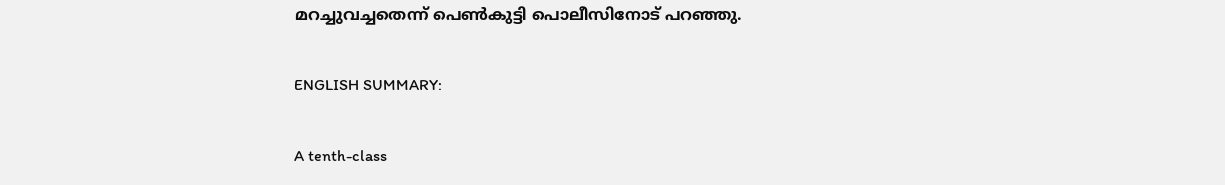മറച്ചുവച്ചതെന്ന് പെൺകുട്ടി പൊലീസിനോട് പറഞ്ഞു.

ENGLISH SUMMARY:

A tenth-class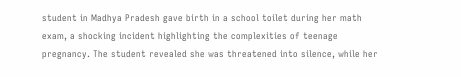student in Madhya Pradesh gave birth in a school toilet during her math exam, a shocking incident highlighting the complexities of teenage pregnancy. The student revealed she was threatened into silence, while her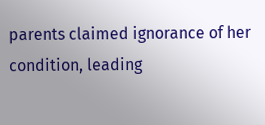parents claimed ignorance of her condition, leading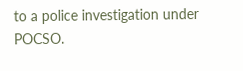to a police investigation under POCSO.